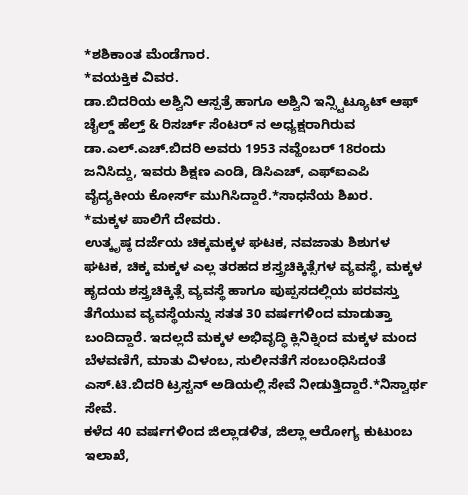*ಶಶಿಕಾಂತ ಮೆಂಡೆಗಾರ.
*ವಯಕ್ತಿಕ ವಿವರ.
ಡಾ.ಬಿದರಿಯ ಅಶ್ವಿನಿ ಆಸ್ಪತ್ರೆ ಹಾಗೂ ಅಶ್ವಿನಿ ಇನ್ಸ್ಟಿಟ್ಯೂಟ್ ಆಫ್ ಚೈಲ್ಡ್ ಹೆಲ್ತ್ & ರಿಸರ್ಚ್ ಸೆಂಟರ್ ನ ಅಧ್ಯಕ್ಷರಾಗಿರುವ ಡಾ.ಎಲ್.ಎಚ್.ಬಿದರಿ ಅವರು 1953 ನವ್ಹೆಂಬರ್ 18ರಂದು ಜನಿಸಿದ್ದು, ಇವರು ಶಿಕ್ಷಣ ಎಂಡಿ, ಡಿಸಿಎಚ್, ಎಫ್ಐಎಪಿ ವೈದ್ಯಕೀಯ ಕೋರ್ಸ್ ಮುಗಿಸಿದ್ದಾರೆ.*ಸಾಧನೆಯ ಶಿಖರ.
*ಮಕ್ಕಳ ಪಾಲಿಗೆ ದೇವರು.
ಉತ್ಕೃಷ್ಠ ದರ್ಜೆಯ ಚಿಕ್ಕಮಕ್ಕಳ ಘಟಕ, ನವಜಾತು ಶಿಶುಗಳ ಘಟಕ, ಚಿಕ್ಕ ಮಕ್ಕಳ ಎಲ್ಲ ತರಹದ ಶಸ್ತ್ರಚಿಕ್ಕಿತ್ಸೆಗಳ ವ್ಯವಸ್ಥೆ, ಮಕ್ಕಳ ಹೃದಯ ಶಸ್ತ್ರಚಿಕ್ಕಿತ್ಸೆ ವ್ಯವಸ್ಥೆ ಹಾಗೂ ಪುಪ್ಪಸದಲ್ಲಿಯ ಪರವಸ್ತು ತೆಗೆಯುವ ವ್ಯವಸ್ಥೆಯನ್ನು ಸತತ 30 ವರ್ಷಗಳಿಂದ ಮಾಡುತ್ತಾ ಬಂದಿದ್ದಾರೆ. ಇದಲ್ಲದೆ ಮಕ್ಕಳ ಅಭಿವೃದ್ಧಿ ಕ್ಲಿನಿಕ್ನಿಂದ ಮಕ್ಕಳ ಮಂದ ಬೆಳವಣಿಗೆ, ಮಾತು ವಿಳಂಬ, ಸುಲೀನತೆಗೆ ಸಂಬಂಧಿಸಿದಂತೆ ಎಸ್.ಟಿ.ಬಿದರಿ ಟ್ರಸ್ಟನ್ ಅಡಿಯಲ್ಲಿ ಸೇವೆ ನೀಡುತ್ತಿದ್ದಾರೆ.*ನಿಸ್ವಾರ್ಥ ಸೇವೆ.
ಕಳೆದ 40 ವರ್ಷಗಳಿಂದ ಜಿಲ್ಲಾಡಳಿತ, ಜಿಲ್ಲಾ ಆರೋಗ್ಯ ಕುಟುಂಬ ಇಲಾಖೆ,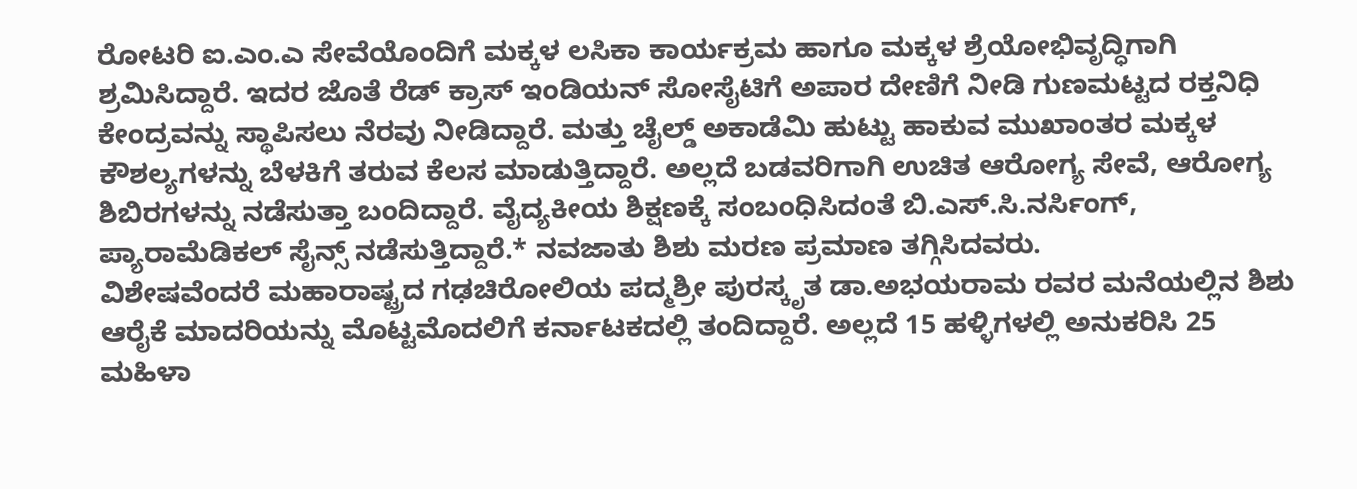ರೋಟರಿ ಐ.ಎಂ.ಎ ಸೇವೆಯೊಂದಿಗೆ ಮಕ್ಕಳ ಲಸಿಕಾ ಕಾರ್ಯಕ್ರಮ ಹಾಗೂ ಮಕ್ಕಳ ಶ್ರೆಯೋಭಿವೃದ್ಧಿಗಾಗಿ ಶ್ರಮಿಸಿದ್ದಾರೆ. ಇದರ ಜೊತೆ ರೆಡ್ ಕ್ರಾಸ್ ಇಂಡಿಯನ್ ಸೋಸೈಟಿಗೆ ಅಪಾರ ದೇಣಿಗೆ ನೀಡಿ ಗುಣಮಟ್ಟದ ರಕ್ತನಿಧಿ ಕೇಂದ್ರವನ್ನು ಸ್ಥಾಪಿಸಲು ನೆರವು ನೀಡಿದ್ದಾರೆ. ಮತ್ತು ಚೈಲ್ಡ್ ಅಕಾಡೆಮಿ ಹುಟ್ಟು ಹಾಕುವ ಮುಖಾಂತರ ಮಕ್ಕಳ ಕೌಶಲ್ಯಗಳನ್ನು ಬೆಳಕಿಗೆ ತರುವ ಕೆಲಸ ಮಾಡುತ್ತಿದ್ದಾರೆ. ಅಲ್ಲದೆ ಬಡವರಿಗಾಗಿ ಉಚಿತ ಆರೋಗ್ಯ ಸೇವೆ, ಆರೋಗ್ಯ ಶಿಬಿರಗಳನ್ನು ನಡೆಸುತ್ತಾ ಬಂದಿದ್ದಾರೆ. ವೈದ್ಯಕೀಯ ಶಿಕ್ಷಣಕ್ಕೆ ಸಂಬಂಧಿಸಿದಂತೆ ಬಿ.ಎಸ್.ಸಿ.ನರ್ಸಿಂಗ್, ಪ್ಯಾರಾಮೆಡಿಕಲ್ ಸೈನ್ಸ್ ನಡೆಸುತ್ತಿದ್ದಾರೆ.* ನವಜಾತು ಶಿಶು ಮರಣ ಪ್ರಮಾಣ ತಗ್ಗಿಸಿದವರು.
ವಿಶೇಷವೆಂದರೆ ಮಹಾರಾಷ್ಟ್ರದ ಗಢಚಿರೋಲಿಯ ಪದ್ಮಶ್ರೀ ಪುರಸ್ಕೃತ ಡಾ.ಅಭಯರಾಮ ರವರ ಮನೆಯಲ್ಲಿನ ಶಿಶು ಆರೈಕೆ ಮಾದರಿಯನ್ನು ಮೊಟ್ಟಮೊದಲಿಗೆ ಕರ್ನಾಟಕದಲ್ಲಿ ತಂದಿದ್ದಾರೆ. ಅಲ್ಲದೆ 15 ಹಳ್ಳಿಗಳಲ್ಲಿ ಅನುಕರಿಸಿ 25 ಮಹಿಳಾ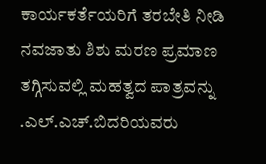ಕಾರ್ಯಕರ್ತೆಯರಿಗೆ ತರಬೇತಿ ನೀಡಿ ನವಜಾತು ಶಿಶು ಮರಣ ಪ್ರಮಾಣ ತಗ್ಗಿಸುವಲ್ಲಿ ಮಹತ್ವದ ಪಾತ್ರವನ್ನು .ಎಲ್.ಎಚ್.ಬಿದರಿಯವರು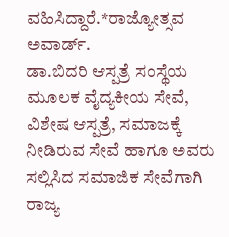ವಹಿಸಿದ್ದಾರೆ.*ರಾಜ್ಯೋತ್ಸವ ಅವಾರ್ಡ್.
ಡಾ.ಬಿದರಿ ಆಸ್ಪತ್ರೆ ಸಂಸ್ಥೆಯ ಮೂಲಕ ವೈದ್ಯಕೀಯ ಸೇವೆ, ವಿಶೇಷ ಆಸ್ಪತ್ರೆ, ಸಮಾಜಕ್ಕೆ ನೀಡಿರುವ ಸೇವೆ ಹಾಗೂ ಅವರು ಸಲ್ಲಿಸಿದ ಸಮಾಜಿಕ ಸೇವೆಗಾಗಿ ರಾಜ್ಯ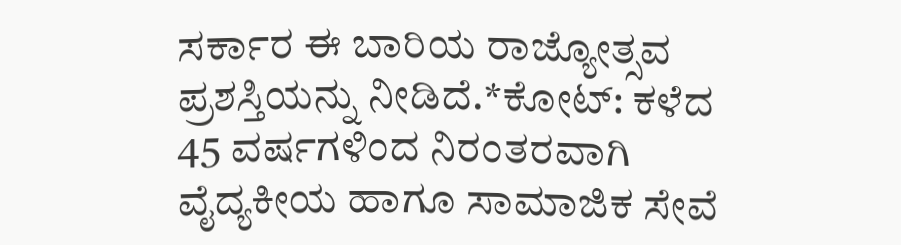ಸರ್ಕಾರ ಈ ಬಾರಿಯ ರಾಜ್ಯೋತ್ಸವ ಪ್ರಶಸ್ತಿಯನ್ನು ನೀಡಿದೆ.*ಕೋಟ್: ಕಳೆದ 45 ವರ್ಷಗಳಿಂದ ನಿರಂತರವಾಗಿ ವೈದ್ಯಕೀಯ ಹಾಗೂ ಸಾಮಾಜಿಕ ಸೇವೆ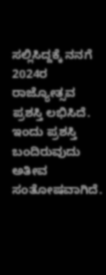ಸಲ್ಲಿಸಿದ್ದಕ್ಕೆ ನನಗೆ 2024ರ ರಾಜ್ಯೋತ್ಸವ ಪ್ರಶಸ್ತಿ ಲಭಿಸಿದೆ. ಇಂದು ಪ್ರಶಸ್ತಿ ಬಂದಿರುವುದು ಅತೀವ ಸಂತೋಷವಾಗಿದೆ.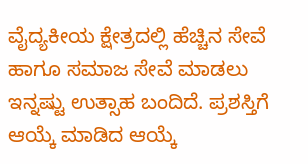ವೈದ್ಯಕೀಯ ಕ್ಷೇತ್ರದಲ್ಲಿ ಹೆಚ್ಚಿನ ಸೇವೆ ಹಾಗೂ ಸಮಾಜ ಸೇವೆ ಮಾಡಲು ಇನ್ನಷ್ಟು ಉತ್ಸಾಹ ಬಂದಿದೆ. ಪ್ರಶಸ್ತಿಗೆ ಆಯ್ಕೆ ಮಾಡಿದ ಆಯ್ಕೆ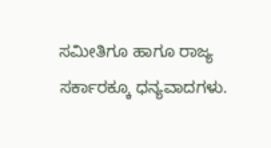ಸಮೀತಿಗೂ ಹಾಗೂ ರಾಜ್ಯ ಸರ್ಕಾರಕ್ಕೂ ಧನ್ಯವಾದಗಳು.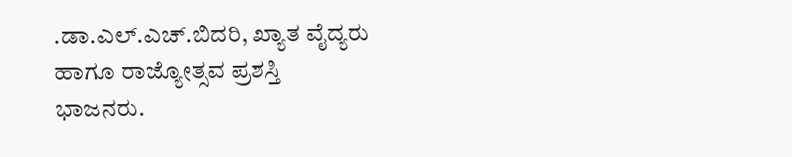.ಡಾ.ಎಲ್.ಎಚ್.ಬಿದರಿ, ಖ್ಯಾತ ವೈದ್ಯರು ಹಾಗೂ ರಾಜ್ಯೋತ್ಸವ ಪ್ರಶಸ್ತಿ ಭಾಜನರು.